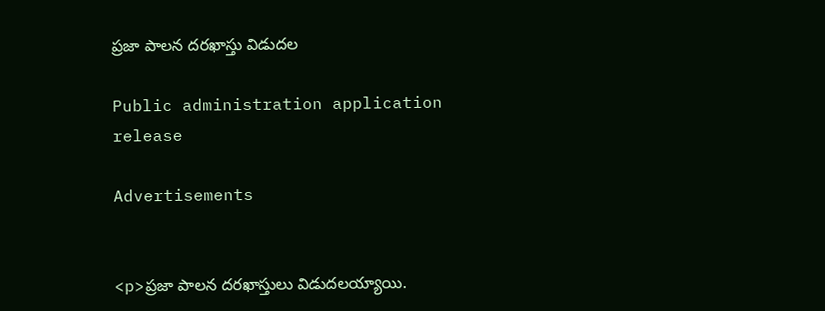ప్రజా పాలన దరఖాస్తు విడుదల

Public administration application release

Advertisements


<p>ప్రజా పాలన దరఖాస్తులు విడుదలయ్యాయి.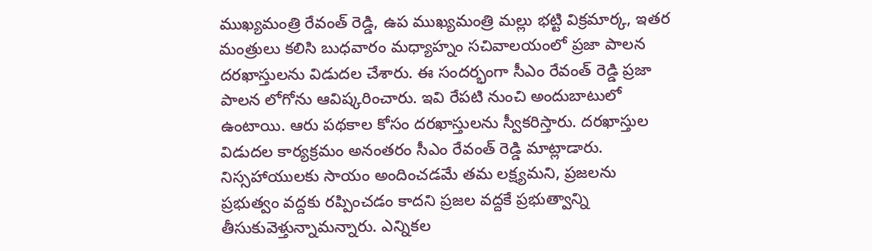ముఖ్యమంత్రి రేవంత్ రెడ్డి, ఉప ముఖ్యమంత్రి మల్లు భట్టి విక్రమార్క, ఇతర మంత్రులు కలిసి బుధవారం మధ్యాహ్నం సచివాలయంలో ప్రజా పాలన దరఖాస్తులను విడుదల చేశారు. ఈ సందర్భంగా సీఎం రేవంత్ రెడ్డి ప్రజా పాలన లోగోను ఆవిష్కరించారు. ఇవి రేపటి నుంచి అందుబాటులో ఉంటాయి. ఆరు పథకాల కోసం దరఖాస్తులను స్వీకరిస్తారు. దరఖాస్తుల విడుదల కార్యక్రమం అనంతరం సీఎం రేవంత్ రెడ్డి మాట్లాడారు. నిస్సహాయులకు సాయం అందించడమే తమ లక్ష్యమని, ప్రజలను ప్రభుత్వం వద్దకు రప్పించడం కాదని ప్రజల వద్దకే ప్రభుత్వాన్ని తీసుకువెళ్తున్నామన్నారు. ఎన్నికల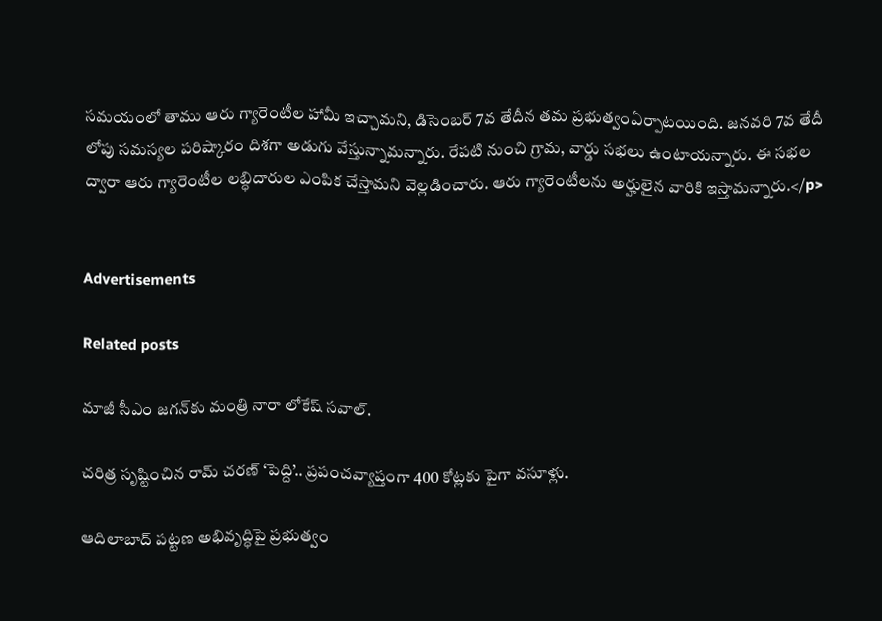సమయంలో తాము ఆరు గ్యారెంటీల హామీ ఇచ్చామని, డిసెంబర్ 7వ తేదీన తమ ప్రభుత్వంఏర్పాటయింది. జనవరి 7వ తేదీ లోపు సమస్యల పరిష్కారం దిశగా అడుగు వేస్తున్నామన్నారు. రేపటి నుంచి గ్రామ, వార్డు సభలు ఉంటాయన్నారు. ఈ సభల ద్వారా ఆరు గ్యారెంటీల లబ్ధిదారుల ఎంపిక చేస్తామని వెల్లడించారు. ఆరు గ్యారెంటీలను అర్హులైన వారికి ఇస్తామన్నారు.</p>


Advertisements

Related posts

మాజీ సీఎం జగన్‍కు మంత్రి నారా లోకేష్ సవాల్.

చరిత్ర సృష్టించిన రామ్ చరణ్ ‘పెద్ది’.. ప్రపంచవ్యాప్తంగా 400 కోట్లకు పైగా వసూళ్లు.

ఆదిలాబాద్ పట్టణ అభివృద్ధిపై ప్రభుత్వం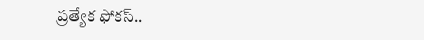ప్రత్యేక ఫోకస్..